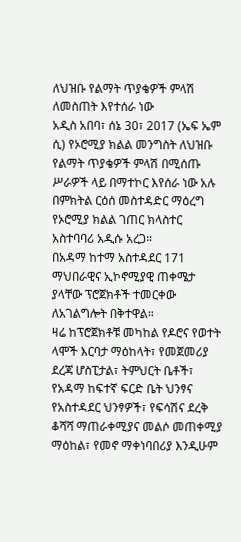ለህዝቡ የልማት ጥያቄዎች ምላሽ ለመስጠት እየተሰራ ነው
አዲስ አበባ፣ ሰኔ 30፣ 2017 (ኤፍ ኤም ሲ) የኦሮሚያ ክልል መንግስት ለህዝቡ የልማት ጥያቄዎች ምላሽ በሚሰጡ ሥራዎች ላይ በማተኮር እየሰራ ነው አሉ በምክትል ርዕሰ መስተዳድር ማዕረግ የኦሮሚያ ክልል ገጠር ክላስተር አስተባባሪ አዲሱ አረጋ።
በአዳማ ከተማ አስተዳደር 171 ማህበራዊና ኢኮኖሚያዊ ጠቀሜታ ያላቸው ፕሮጀክቶች ተመርቀው ለአገልግሎት በቅተዋል።
ዛሬ ከፕሮጀክቶቹ መካከል የዶሮና የወተት ላሞች እርባታ ማዕከላት፣ የመጀመሪያ ደረጃ ሆስፒታል፣ ትምህርት ቤቶች፣ የአዳማ ከፍተኛ ፍርድ ቤት ህንፃና የአስተዳደር ህንፃዎች፣ የፍሳሽና ደረቅ ቆሻሻ ማጠራቀሚያና መልሶ መጠቀሚያ ማዕከል፣ የመኖ ማቀነባበሪያ እንዲሁም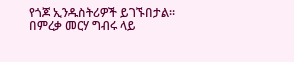የጎጆ ኢንዱስትሪዎች ይገኙበታል።
በምረቃ መርሃ ግብሩ ላይ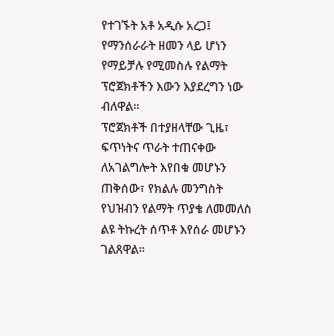የተገኙት አቶ አዲሱ አረጋ፤ የማንሰራራት ዘመን ላይ ሆነን የማይቻሉ የሚመስሉ የልማት ፕሮጀክቶችን እውን እያደረግን ነው ብለዋል።
ፕሮጀክቶች በተያዘላቸው ጊዜ፣ ፍጥነትና ጥራት ተጠናቀው ለአገልግሎት እየበቁ መሆኑን ጠቅሰው፣ የክልሉ መንግስት የህዝብን የልማት ጥያቄ ለመመለስ ልዩ ትኩረት ሰጥቶ እየሰራ መሆኑን ገልጸዋል።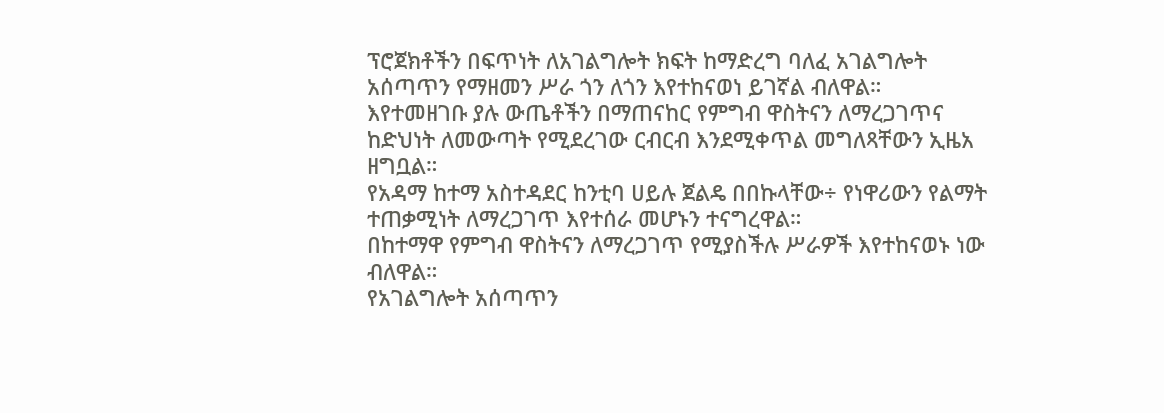ፕሮጀክቶችን በፍጥነት ለአገልግሎት ክፍት ከማድረግ ባለፈ አገልግሎት አሰጣጥን የማዘመን ሥራ ጎን ለጎን እየተከናወነ ይገኛል ብለዋል።
እየተመዘገቡ ያሉ ውጤቶችን በማጠናከር የምግብ ዋስትናን ለማረጋገጥና ከድህነት ለመውጣት የሚደረገው ርብርብ እንደሚቀጥል መግለጻቸውን ኢዜአ ዘግቧል።
የአዳማ ከተማ አስተዳደር ከንቲባ ሀይሉ ጀልዴ በበኩላቸው÷ የነዋሪውን የልማት ተጠቃሚነት ለማረጋገጥ እየተሰራ መሆኑን ተናግረዋል።
በከተማዋ የምግብ ዋስትናን ለማረጋገጥ የሚያስችሉ ሥራዎች እየተከናወኑ ነው ብለዋል።
የአገልግሎት አሰጣጥን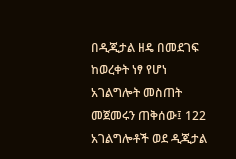በዲጂታል ዘዴ በመደገፍ ከወረቀት ነፃ የሆነ አገልግሎት መስጠት መጀመሩን ጠቅሰው፤ 122 አገልግሎቶች ወደ ዲጂታል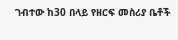ገብተው ከ30 በላይ የዘርፍ መስሪያ ቤቶች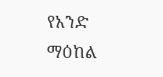የአንድ ማዕከል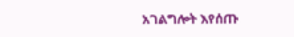አገልግሎት እየሰጡ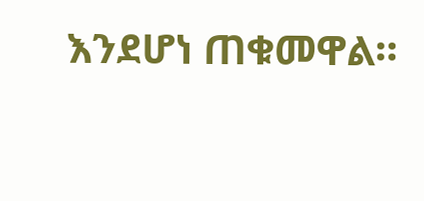እንደሆነ ጠቁመዋል።